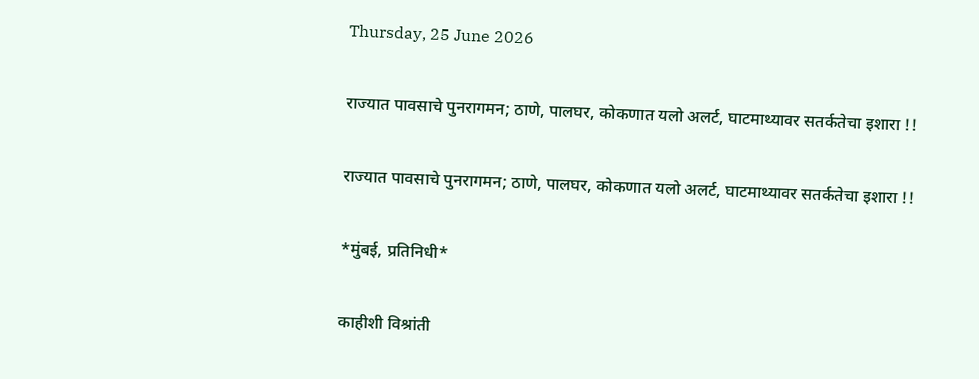Thursday, 25 June 2026

राज्यात पावसाचे पुनरागमन; ठाणे, पालघर, कोकणात यलो अलर्ट, घाटमाथ्यावर सतर्कतेचा इशारा !!

राज्यात पावसाचे पुनरागमन; ठाणे, पालघर, कोकणात यलो अलर्ट, घाटमाथ्यावर सतर्कतेचा इशारा !!

*मुंबई, प्रतिनिधी*

काहीशी विश्रांती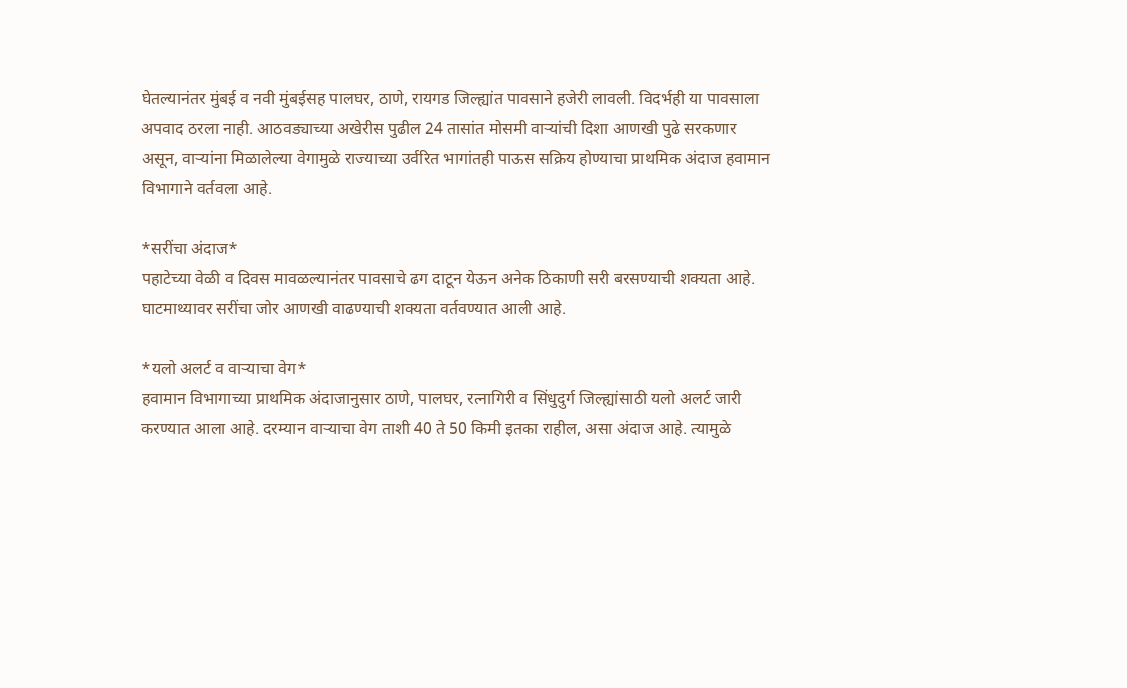घेतल्यानंतर मुंबई व नवी मुंबईसह पालघर, ठाणे, रायगड जिल्ह्यांत पावसाने हजेरी लावली. विदर्भही या पावसाला अपवाद ठरला नाही. आठवड्याच्या अखेरीस पुढील 24 तासांत मोसमी वाऱ्यांची दिशा आणखी पुढे सरकणार असून, वाऱ्यांना मिळालेल्या वेगामुळे राज्याच्या उर्वरित भागांतही पाऊस सक्रिय होण्याचा प्राथमिक अंदाज हवामान विभागाने वर्तवला आहे.

*सरींचा अंदाज*
पहाटेच्या वेळी व दिवस मावळल्यानंतर पावसाचे ढग दाटून येऊन अनेक ठिकाणी सरी बरसण्याची शक्यता आहे. घाटमाथ्यावर सरींचा जोर आणखी वाढण्याची शक्यता वर्तवण्यात आली आहे.

*यलो अलर्ट व वाऱ्याचा वेग*
हवामान विभागाच्या प्राथमिक अंदाजानुसार ठाणे, पालघर, रत्नागिरी व सिंधुदुर्ग जिल्ह्यांसाठी यलो अलर्ट जारी करण्यात आला आहे. दरम्यान वाऱ्याचा वेग ताशी 40 ते 50 किमी इतका राहील, असा अंदाज आहे. त्यामुळे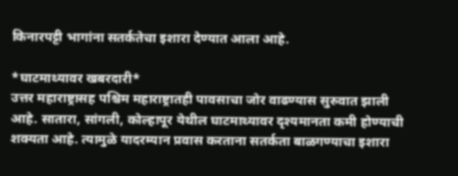किनारपट्टी भागांना सतर्कतेचा इशारा देण्यात आला आहे.

*घाटमाथ्यावर खबरदारी*
उत्तर महाराष्ट्रासह पश्चिम महाराष्ट्रातही पावसाचा जोर वाढण्यास सुरुवात झाली आहे. सातारा, सांगली, कोल्हापूर येथील घाटमाथ्यावर दृश्यमानता कमी होण्याची शक्यता आहे. त्यामुळे यादरम्यान प्रवास करताना सतर्कता बाळगण्याचा इशारा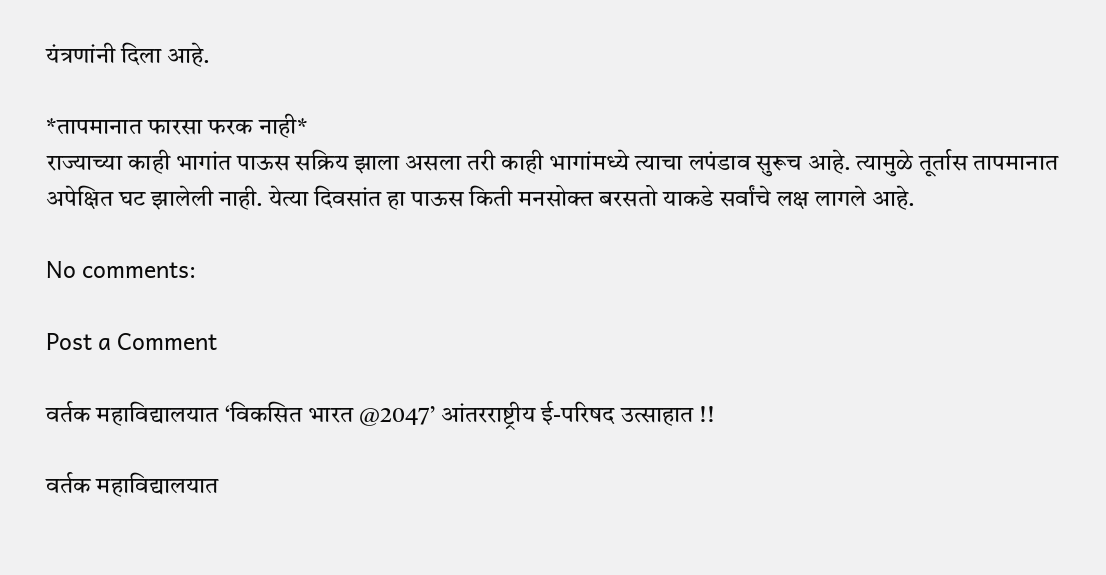यंत्रणांनी दिला आहे.

*तापमानात फारसा फरक नाही*
राज्याच्या काही भागांत पाऊस सक्रिय झाला असला तरी काही भागांमध्ये त्याचा लपंडाव सुरूच आहे. त्यामुळे तूर्तास तापमानात अपेक्षित घट झालेली नाही. येत्या दिवसांत हा पाऊस किती मनसोक्त बरसतो याकडे सर्वांचे लक्ष लागले आहे.

No comments:

Post a Comment

वर्तक महाविद्यालयात ‘विकसित भारत @2047’ आंतरराष्ट्रीय ई-परिषद उत्साहात !!

वर्तक महाविद्यालयात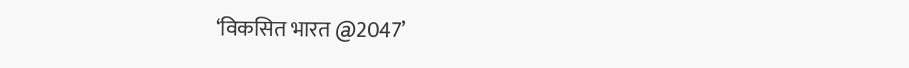‘विकसित भारत @2047’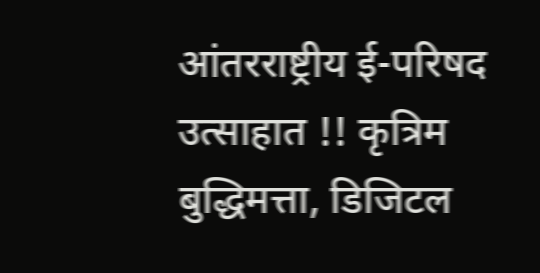आंतरराष्ट्रीय ई-परिषद उत्साहात !! कृत्रिम बुद्धिमत्ता, डिजिटल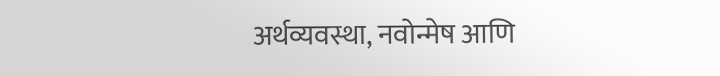अर्थव्यवस्था, नवोन्मेष आणि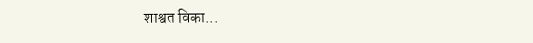शाश्वत विका...